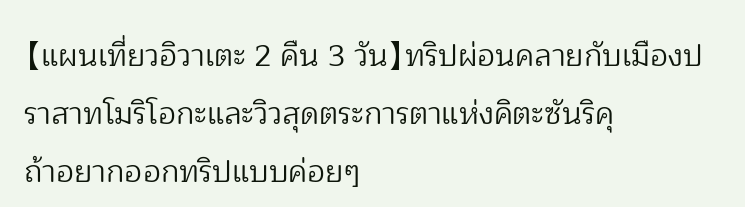【แผนเที่ยวอิวาเตะ 2 คืน 3 วัน】ทริปผ่อนคลายกับเมืองปราสาทโมริโอกะและวิวสุดตระการตาแห่งคิตะซันริคุ
ถ้าอยากออกทริปแบบค่อยๆ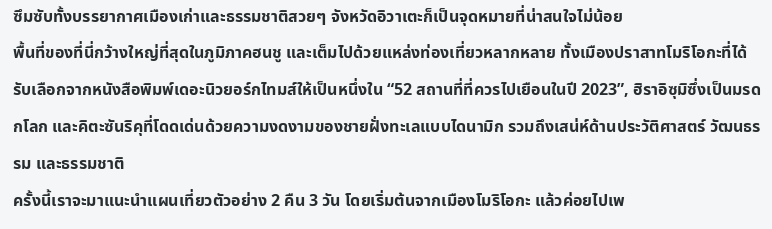ซึมซับทั้งบรรยากาศเมืองเก่าและธรรมชาติสวยๆ จังหวัดอิวาเตะก็เป็นจุดหมายที่น่าสนใจไม่น้อย
พื้นที่ของที่นี่กว้างใหญ่ที่สุดในภูมิภาคฮนชู และเต็มไปด้วยแหล่งท่องเที่ยวหลากหลาย ทั้งเมืองปราสาทโมริโอกะที่ได้รับเลือกจากหนังสือพิมพ์เดอะนิวยอร์กไทมส์ให้เป็นหนึ่งใน “52 สถานที่ที่ควรไปเยือนในปี 2023”, ฮิราอิซุมิซึ่งเป็นมรดกโลก และคิตะซันริคุที่โดดเด่นด้วยความงดงามของชายฝั่งทะเลแบบไดนามิก รวมถึงเสน่ห์ด้านประวัติศาสตร์ วัฒนธรรม และธรรมชาติ
ครั้งนี้เราจะมาแนะนำแผนเที่ยวตัวอย่าง 2 คืน 3 วัน โดยเริ่มต้นจากเมืองโมริโอกะ แล้วค่อยไปเพ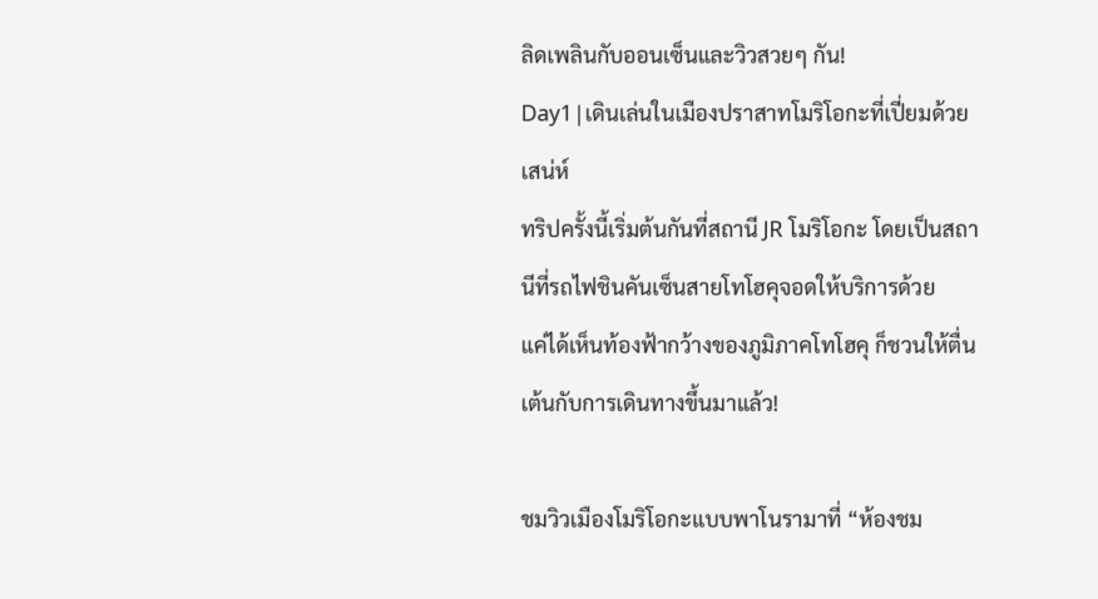ลิดเพลินกับออนเซ็นและวิวสวยๆ กัน!
Day1|เดินเล่นในเมืองปราสาทโมริโอกะที่เปี่ยมด้วยเสน่ห์
ทริปครั้งนี้เริ่มต้นกันที่สถานี JR โมริโอกะ โดยเป็นสถานีที่รถไฟชินคันเซ็นสายโทโฮคุจอดให้บริการด้วย
แค่ได้เห็นท้องฟ้ากว้างของภูมิภาคโทโฮคุ ก็ชวนให้ตื่นเต้นกับการเดินทางขึ้นมาแล้ว!

ชมวิวเมืองโมริโอกะแบบพาโนรามาที่ “ห้องชม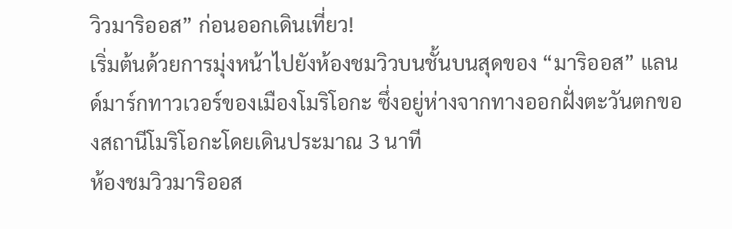วิวมาริออส” ก่อนออกเดินเที่ยว!
เริ่มต้นด้วยการมุ่งหน้าไปยังห้องชมวิวบนชั้นบนสุดของ “มาริออส” แลนด์มาร์กทาวเวอร์ของเมืองโมริโอกะ ซึ่งอยู่ห่างจากทางออกฝั่งตะวันตกของสถานีโมริโอกะโดยเดินประมาณ 3 นาที
ห้องชมวิวมาริออส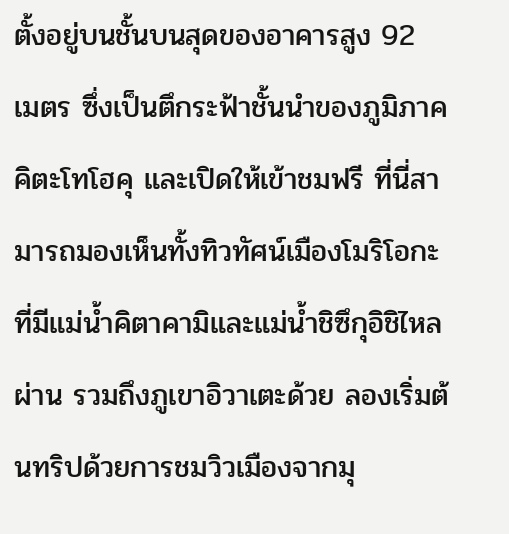ตั้งอยู่บนชั้นบนสุดของอาคารสูง 92 เมตร ซึ่งเป็นตึกระฟ้าชั้นนำของภูมิภาคคิตะโทโฮคุ และเปิดให้เข้าชมฟรี ที่นี่สามารถมองเห็นทั้งทิวทัศน์เมืองโมริโอกะที่มีแม่น้ำคิตาคามิและแม่น้ำชิซึกุอิชิไหลผ่าน รวมถึงภูเขาอิวาเตะด้วย ลองเริ่มต้นทริปด้วยการชมวิวเมืองจากมุ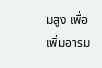มสูง เพื่อเพิ่มอารม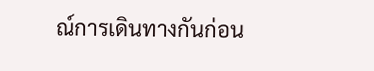ณ์การเดินทางกันก่อน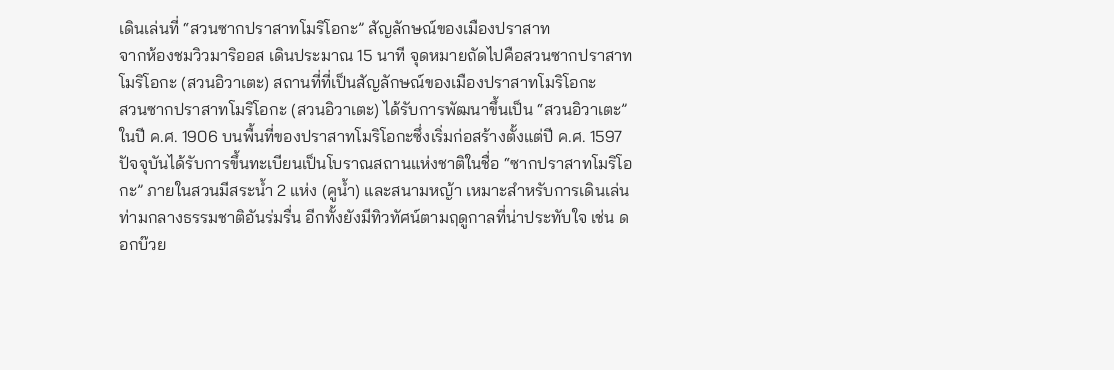เดินเล่นที่ “สวนซากปราสาทโมริโอกะ” สัญลักษณ์ของเมืองปราสาท
จากห้องชมวิวมาริออส เดินประมาณ 15 นาที จุดหมายถัดไปคือสวนซากปราสาทโมริโอกะ (สวนอิวาเตะ) สถานที่ที่เป็นสัญลักษณ์ของเมืองปราสาทโมริโอกะ
สวนซากปราสาทโมริโอกะ (สวนอิวาเตะ) ได้รับการพัฒนาขึ้นเป็น “สวนอิวาเตะ” ในปี ค.ศ. 1906 บนพื้นที่ของปราสาทโมริโอกะซึ่งเริ่มก่อสร้างตั้งแต่ปี ค.ศ. 1597 ปัจจุบันได้รับการขึ้นทะเบียนเป็นโบราณสถานแห่งชาติในชื่อ “ซากปราสาทโมริโอกะ” ภายในสวนมีสระน้ำ 2 แห่ง (คูน้ำ) และสนามหญ้า เหมาะสำหรับการเดินเล่นท่ามกลางธรรมชาติอันร่มรื่น อีกทั้งยังมีทิวทัศน์ตามฤดูกาลที่น่าประทับใจ เช่น ดอกบ๊วย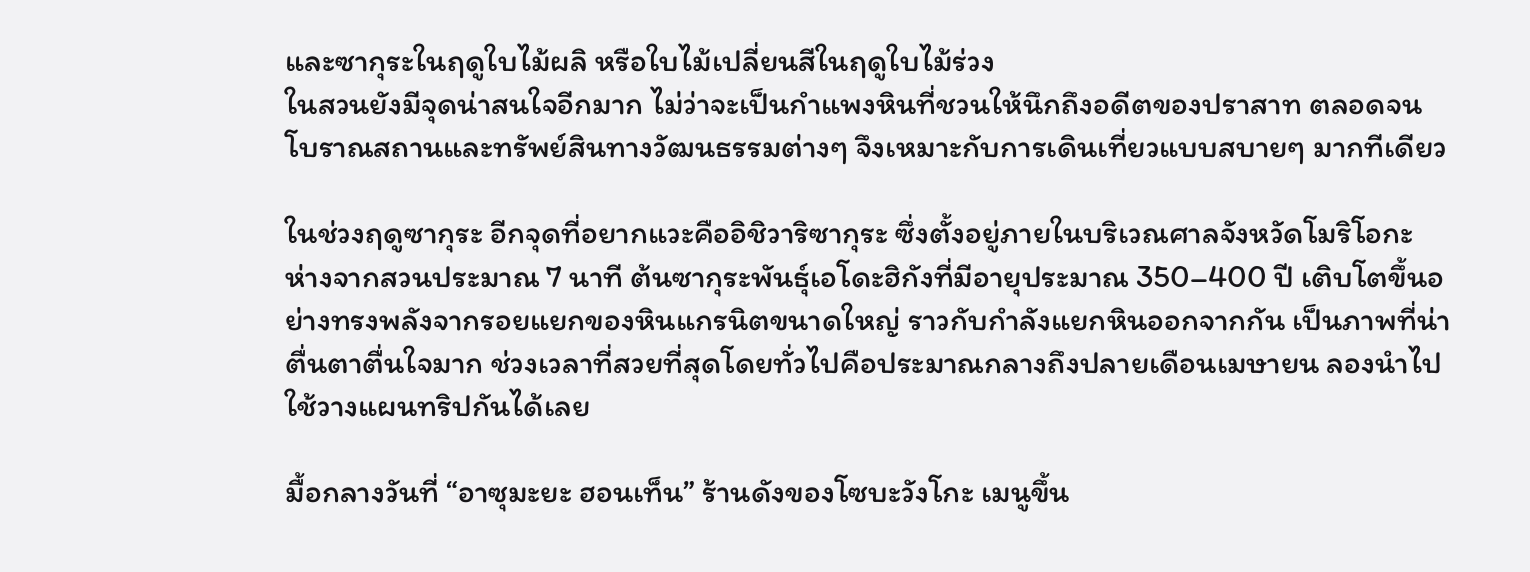และซากุระในฤดูใบไม้ผลิ หรือใบไม้เปลี่ยนสีในฤดูใบไม้ร่วง
ในสวนยังมีจุดน่าสนใจอีกมาก ไม่ว่าจะเป็นกำแพงหินที่ชวนให้นึกถึงอดีตของปราสาท ตลอดจนโบราณสถานและทรัพย์สินทางวัฒนธรรมต่างๆ จึงเหมาะกับการเดินเที่ยวแบบสบายๆ มากทีเดียว

ในช่วงฤดูซากุระ อีกจุดที่อยากแวะคืออิชิวาริซากุระ ซึ่งตั้งอยู่ภายในบริเวณศาลจังหวัดโมริโอกะ ห่างจากสวนประมาณ 7 นาที ต้นซากุระพันธุ์เอโดะฮิกังที่มีอายุประมาณ 350–400 ปี เติบโตขึ้นอย่างทรงพลังจากรอยแยกของหินแกรนิตขนาดใหญ่ ราวกับกำลังแยกหินออกจากกัน เป็นภาพที่น่าตื่นตาตื่นใจมาก ช่วงเวลาที่สวยที่สุดโดยทั่วไปคือประมาณกลางถึงปลายเดือนเมษายน ลองนำไปใช้วางแผนทริปกันได้เลย

มื้อกลางวันที่ “อาซุมะยะ ฮอนเท็น” ร้านดังของโซบะวังโกะ เมนูขึ้น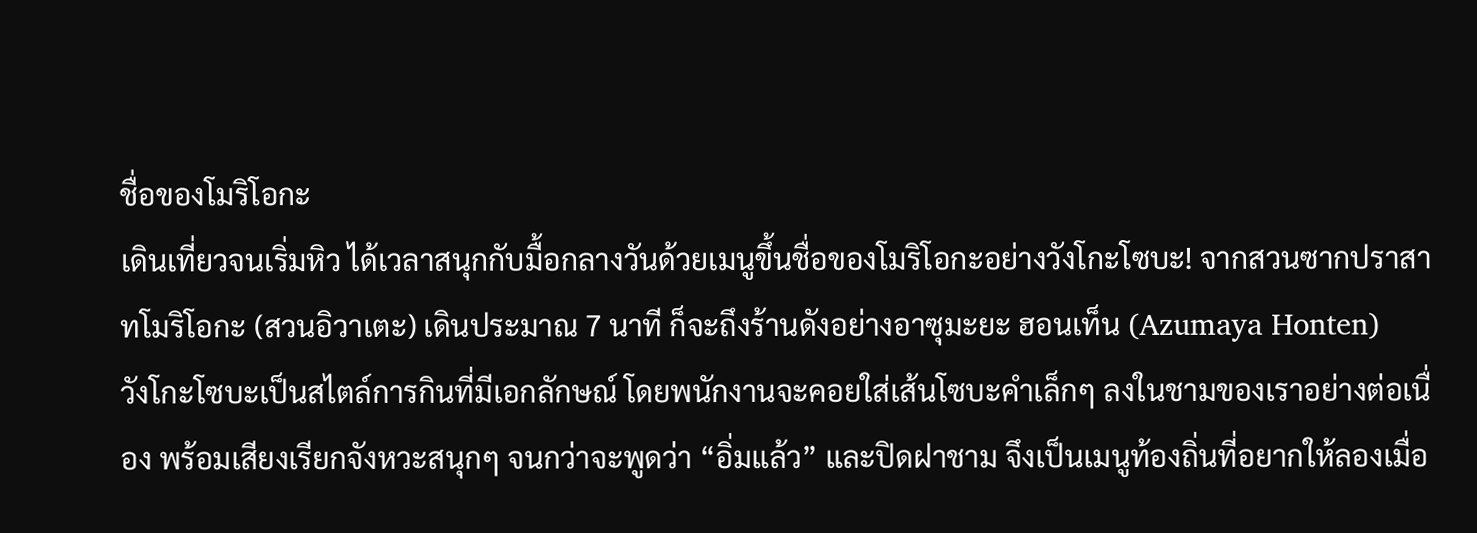ชื่อของโมริโอกะ
เดินเที่ยวจนเริ่มหิว ได้เวลาสนุกกับมื้อกลางวันด้วยเมนูขึ้นชื่อของโมริโอกะอย่างวังโกะโซบะ! จากสวนซากปราสาทโมริโอกะ (สวนอิวาเตะ) เดินประมาณ 7 นาที ก็จะถึงร้านดังอย่างอาซุมะยะ ฮอนเท็น (Azumaya Honten)
วังโกะโซบะเป็นสไตล์การกินที่มีเอกลักษณ์ โดยพนักงานจะคอยใส่เส้นโซบะคำเล็กๆ ลงในชามของเราอย่างต่อเนื่อง พร้อมเสียงเรียกจังหวะสนุกๆ จนกว่าจะพูดว่า “อิ่มแล้ว” และปิดฝาชาม จึงเป็นเมนูท้องถิ่นที่อยากให้ลองเมื่อ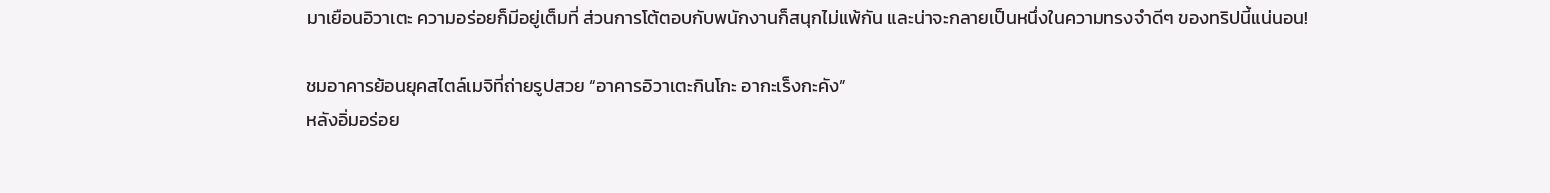มาเยือนอิวาเตะ ความอร่อยก็มีอยู่เต็มที่ ส่วนการโต้ตอบกับพนักงานก็สนุกไม่แพ้กัน และน่าจะกลายเป็นหนึ่งในความทรงจำดีๆ ของทริปนี้แน่นอน!

ชมอาคารย้อนยุคสไตล์เมจิที่ถ่ายรูปสวย “อาคารอิวาเตะกินโกะ อากะเร็งกะคัง”
หลังอิ่มอร่อย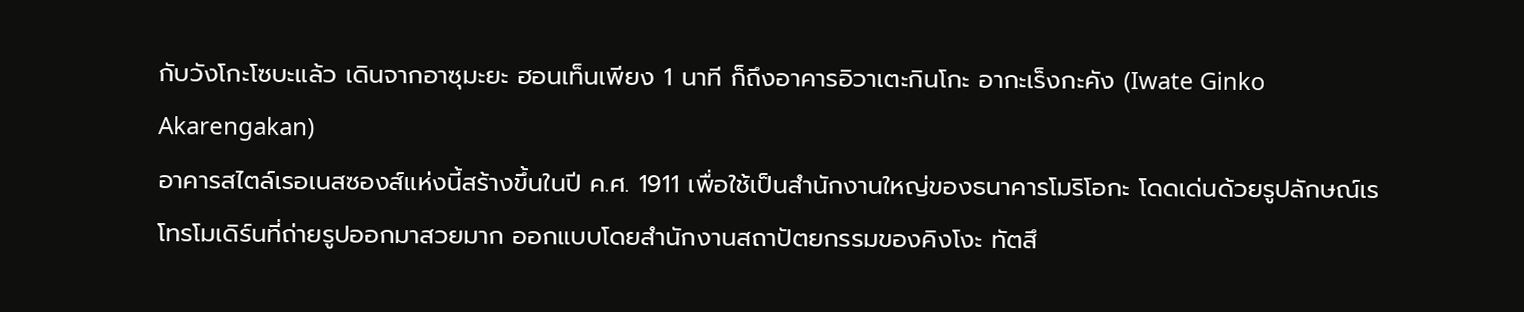กับวังโกะโซบะแล้ว เดินจากอาซุมะยะ ฮอนเท็นเพียง 1 นาที ก็ถึงอาคารอิวาเตะกินโกะ อากะเร็งกะคัง (Iwate Ginko Akarengakan)
อาคารสไตล์เรอเนสซองส์แห่งนี้สร้างขึ้นในปี ค.ศ. 1911 เพื่อใช้เป็นสำนักงานใหญ่ของธนาคารโมริโอกะ โดดเด่นด้วยรูปลักษณ์เรโทรโมเดิร์นที่ถ่ายรูปออกมาสวยมาก ออกแบบโดยสำนักงานสถาปัตยกรรมของคิงโงะ ทัตสึ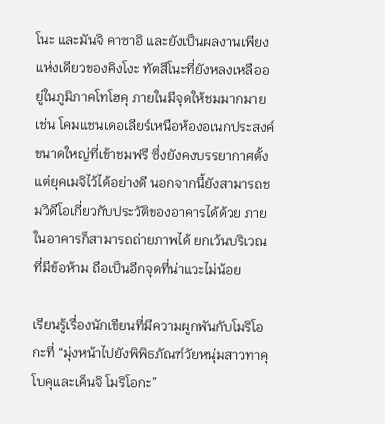โนะ และมันจิ คาซาอิ และยังเป็นผลงานเพียงแห่งเดียวของคิงโงะ ทัตสึโนะที่ยังหลงเหลืออยู่ในภูมิภาคโทโฮคุ ภายในมีจุดให้ชมมากมาย เช่น โคมแชนเดอเลียร์เหนือห้องอเนกประสงค์ขนาดใหญ่ที่เข้าชมฟรี ซึ่งยังคงบรรยากาศตั้งแต่ยุคเมจิไว้ได้อย่างดี นอกจากนี้ยังสามารถชมวิดีโอเกี่ยวกับประวัติของอาคารได้ด้วย ภายในอาคารก็สามารถถ่ายภาพได้ ยกเว้นบริเวณที่มีข้อห้าม ถือเป็นอีกจุดที่น่าแวะไม่น้อย

เรียนรู้เรื่องนักเขียนที่มีความผูกพันกับโมริโอกะที่ “มุ่งหน้าไปยังพิพิธภัณฑ์วัยหนุ่มสาวทาคุโบคุและเค็นจิ โมริโอกะ”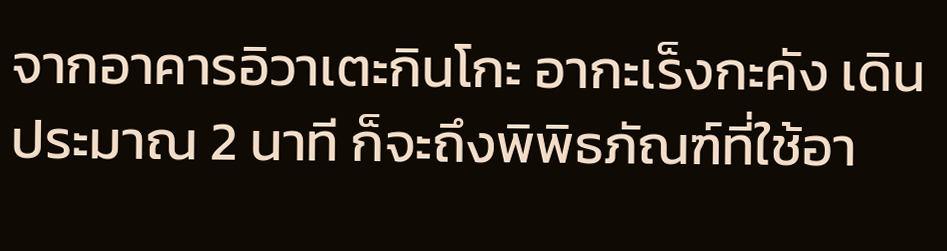จากอาคารอิวาเตะกินโกะ อากะเร็งกะคัง เดินประมาณ 2 นาที ก็จะถึงพิพิธภัณฑ์ที่ใช้อา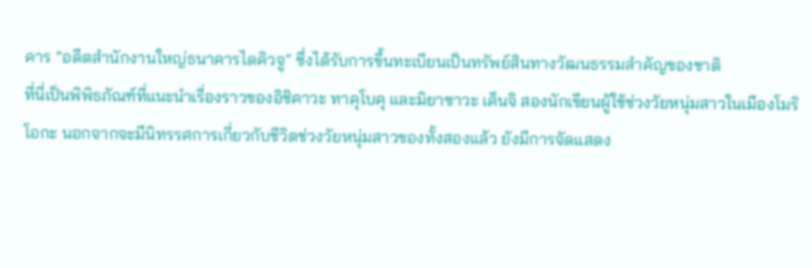คาร “อดีตสำนักงานใหญ่ธนาคารไดคิวจู” ซึ่งได้รับการขึ้นทะเบียนเป็นทรัพย์สินทางวัฒนธรรมสำคัญของชาติ
ที่นี่เป็นพิพิธภัณฑ์ที่แนะนำเรื่องราวของอิชิคาวะ ทาคุโบคุ และมิยาซาวะ เค็นจิ สองนักเขียนผู้ใช้ช่วงวัยหนุ่มสาวในเมืองโมริโอกะ นอกจากจะมีนิทรรศการเกี่ยวกับชีวิตช่วงวัยหนุ่มสาวของทั้งสองแล้ว ยังมีการจัดแสดง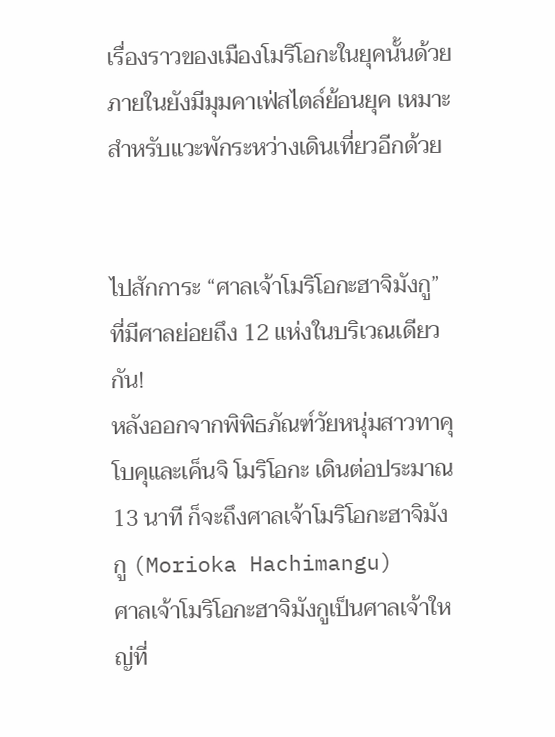เรื่องราวของเมืองโมริโอกะในยุคนั้นด้วย ภายในยังมีมุมคาเฟ่สไตล์ย้อนยุค เหมาะสำหรับแวะพักระหว่างเดินเที่ยวอีกด้วย


ไปสักการะ “ศาลเจ้าโมริโอกะฮาจิมังกู” ที่มีศาลย่อยถึง 12 แห่งในบริเวณเดียวกัน!
หลังออกจากพิพิธภัณฑ์วัยหนุ่มสาวทาคุโบคุและเค็นจิ โมริโอกะ เดินต่อประมาณ 13 นาที ก็จะถึงศาลเจ้าโมริโอกะฮาจิมังกู (Morioka Hachimangu)
ศาลเจ้าโมริโอกะฮาจิมังกูเป็นศาลเจ้าใหญ่ที่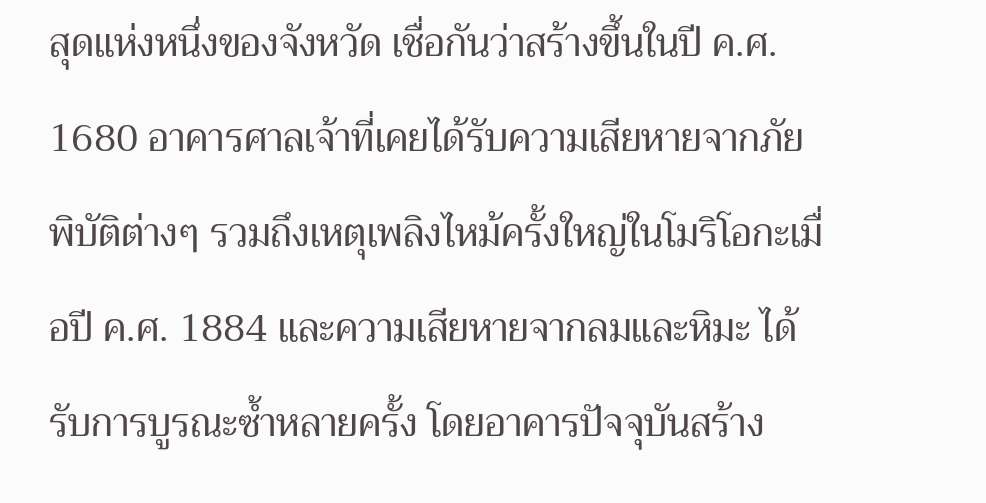สุดแห่งหนึ่งของจังหวัด เชื่อกันว่าสร้างขึ้นในปี ค.ศ. 1680 อาคารศาลเจ้าที่เคยได้รับความเสียหายจากภัยพิบัติต่างๆ รวมถึงเหตุเพลิงไหม้ครั้งใหญ่ในโมริโอกะเมื่อปี ค.ศ. 1884 และความเสียหายจากลมและหิมะ ได้รับการบูรณะซ้ำหลายครั้ง โดยอาคารปัจจุบันสร้าง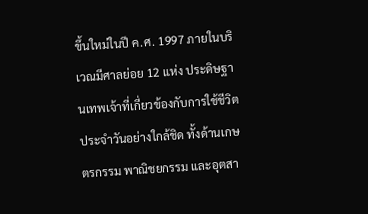ขึ้นใหม่ในปี ค.ศ. 1997 ภายในบริเวณมีศาลย่อย 12 แห่ง ประดิษฐานเทพเจ้าที่เกี่ยวข้องกับการใช้ชีวิตประจำวันอย่างใกล้ชิด ทั้งด้านเกษตรกรรม พาณิชยกรรม และอุตสา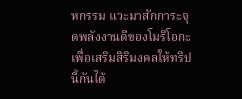หกรรม แวะมาสักการะจุดพลังงานดีของโมริโอกะเพื่อเสริมสิริมงคลให้ทริปนี้กันได้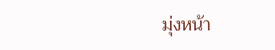มุ่งหน้า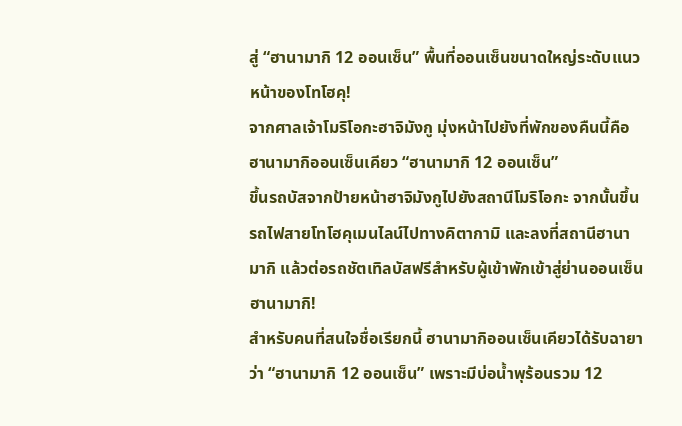สู่ “ฮานามากิ 12 ออนเซ็น” พื้นที่ออนเซ็นขนาดใหญ่ระดับแนวหน้าของโทโฮคุ!
จากศาลเจ้าโมริโอกะฮาจิมังกู มุ่งหน้าไปยังที่พักของคืนนี้คือฮานามากิออนเซ็นเคียว “ฮานามากิ 12 ออนเซ็น”
ขึ้นรถบัสจากป้ายหน้าฮาจิมังกูไปยังสถานีโมริโอกะ จากนั้นขึ้นรถไฟสายโทโฮคุเมนไลน์ไปทางคิตากามิ และลงที่สถานีฮานามากิ แล้วต่อรถชัตเทิลบัสฟรีสำหรับผู้เข้าพักเข้าสู่ย่านออนเซ็นฮานามากิ!
สำหรับคนที่สนใจชื่อเรียกนี้ ฮานามากิออนเซ็นเคียวได้รับฉายาว่า “ฮานามากิ 12 ออนเซ็น” เพราะมีบ่อน้ำพุร้อนรวม 12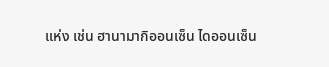แห่ง เช่น ฮานามากิออนเซ็น ไดออนเซ็น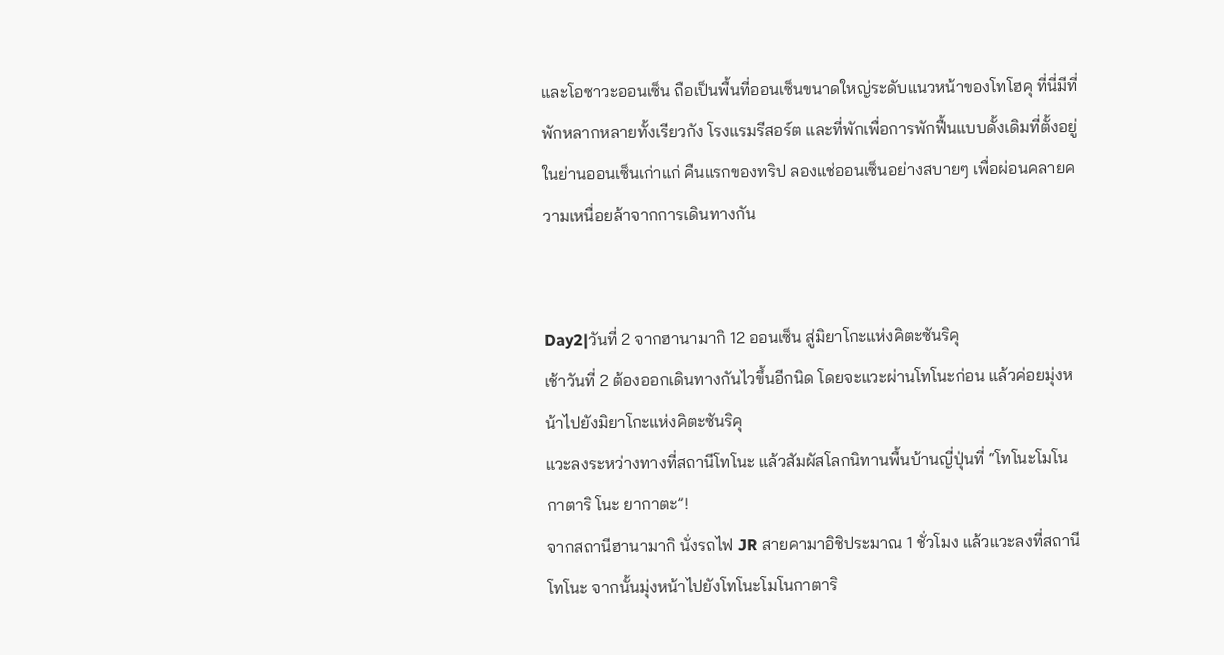และโอซาวะออนเซ็น ถือเป็นพื้นที่ออนเซ็นขนาดใหญ่ระดับแนวหน้าของโทโฮคุ ที่นี่มีที่พักหลากหลายทั้งเรียวกัง โรงแรมรีสอร์ต และที่พักเพื่อการพักฟื้นแบบดั้งเดิมที่ตั้งอยู่ในย่านออนเซ็นเก่าแก่ คืนแรกของทริป ลองแช่ออนเซ็นอย่างสบายๆ เพื่อผ่อนคลายความเหนื่อยล้าจากการเดินทางกัน


Day2|วันที่ 2 จากฮานามากิ 12 ออนเซ็น สู่มิยาโกะแห่งคิตะซันริคุ
เช้าวันที่ 2 ต้องออกเดินทางกันไวขึ้นอีกนิด โดยจะแวะผ่านโทโนะก่อน แล้วค่อยมุ่งหน้าไปยังมิยาโกะแห่งคิตะซันริคุ
แวะลงระหว่างทางที่สถานีโทโนะ แล้วสัมผัสโลกนิทานพื้นบ้านญี่ปุ่นที่ “โทโนะโมโนกาตาริ โนะ ยากาตะ”!
จากสถานีฮานามากิ นั่งรถไฟ JR สายคามาอิชิประมาณ 1 ชั่วโมง แล้วแวะลงที่สถานีโทโนะ จากนั้นมุ่งหน้าไปยังโทโนะโมโนกาตาริ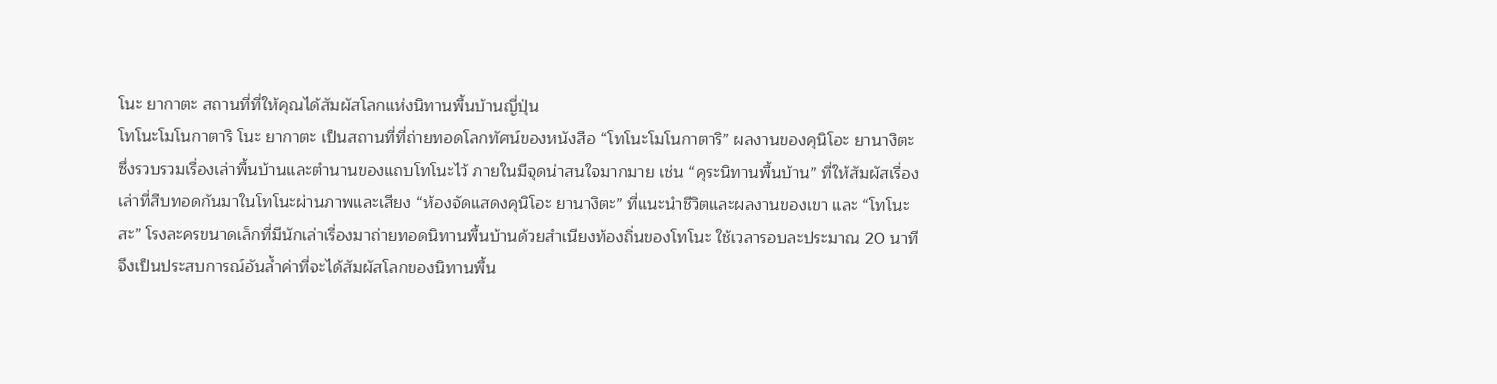โนะ ยากาตะ สถานที่ที่ให้คุณได้สัมผัสโลกแห่งนิทานพื้นบ้านญี่ปุ่น
โทโนะโมโนกาตาริ โนะ ยากาตะ เป็นสถานที่ที่ถ่ายทอดโลกทัศน์ของหนังสือ “โทโนะโมโนกาตาริ” ผลงานของคุนิโอะ ยานางิตะ ซึ่งรวบรวมเรื่องเล่าพื้นบ้านและตำนานของแถบโทโนะไว้ ภายในมีจุดน่าสนใจมากมาย เช่น “คุระนิทานพื้นบ้าน” ที่ให้สัมผัสเรื่องเล่าที่สืบทอดกันมาในโทโนะผ่านภาพและเสียง “ห้องจัดแสดงคุนิโอะ ยานางิตะ” ที่แนะนำชีวิตและผลงานของเขา และ “โทโนะสะ” โรงละครขนาดเล็กที่มีนักเล่าเรื่องมาถ่ายทอดนิทานพื้นบ้านด้วยสำเนียงท้องถิ่นของโทโนะ ใช้เวลารอบละประมาณ 20 นาที จึงเป็นประสบการณ์อันล้ำค่าที่จะได้สัมผัสโลกของนิทานพื้น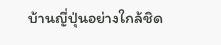บ้านญี่ปุ่นอย่างใกล้ชิด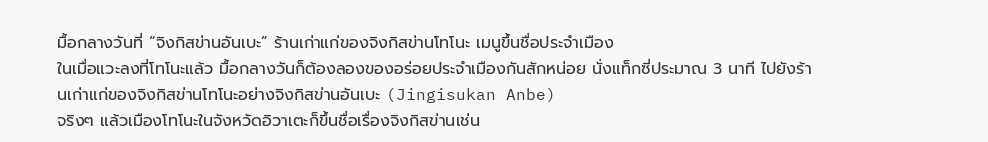มื้อกลางวันที่ “จิงกิสข่านอันเบะ” ร้านเก่าแก่ของจิงกิสข่านโทโนะ เมนูขึ้นชื่อประจำเมือง
ในเมื่อแวะลงที่โทโนะแล้ว มื้อกลางวันก็ต้องลองของอร่อยประจำเมืองกันสักหน่อย นั่งแท็กซี่ประมาณ 3 นาที ไปยังร้านเก่าแก่ของจิงกิสข่านโทโนะอย่างจิงกิสข่านอันเบะ (Jingisukan Anbe)
จริงๆ แล้วเมืองโทโนะในจังหวัดอิวาเตะก็ขึ้นชื่อเรื่องจิงกิสข่านเช่น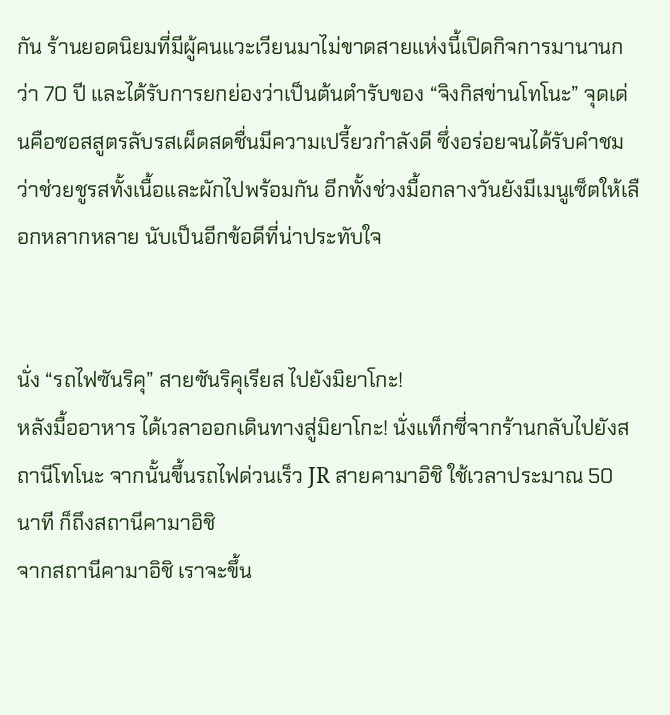กัน ร้านยอดนิยมที่มีผู้คนแวะเวียนมาไม่ขาดสายแห่งนี้เปิดกิจการมานานกว่า 70 ปี และได้รับการยกย่องว่าเป็นต้นตำรับของ “จิงกิสข่านโทโนะ” จุดเด่นคือซอสสูตรลับรสเผ็ดสดชื่นมีความเปรี้ยวกำลังดี ซึ่งอร่อยจนได้รับคำชมว่าช่วยชูรสทั้งเนื้อและผักไปพร้อมกัน อีกทั้งช่วงมื้อกลางวันยังมีเมนูเซ็ตให้เลือกหลากหลาย นับเป็นอีกข้อดีที่น่าประทับใจ


นั่ง “รถไฟซันริคุ” สายซันริคุเรียส ไปยังมิยาโกะ!
หลังมื้ออาหาร ได้เวลาออกเดินทางสู่มิยาโกะ! นั่งแท็กซี่จากร้านกลับไปยังสถานีโทโนะ จากนั้นขึ้นรถไฟด่วนเร็ว JR สายคามาอิชิ ใช้เวลาประมาณ 50 นาที ก็ถึงสถานีคามาอิชิ
จากสถานีคามาอิชิ เราจะขึ้น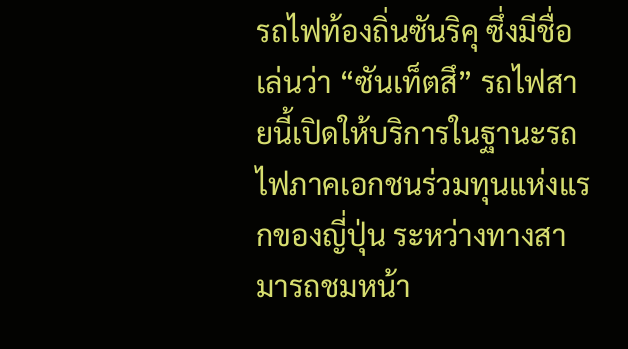รถไฟท้องถิ่นซันริคุ ซึ่งมีชื่อเล่นว่า “ซันเท็ตสึ” รถไฟสายนี้เปิดให้บริการในฐานะรถไฟภาคเอกชนร่วมทุนแห่งแรกของญี่ปุ่น ระหว่างทางสามารถชมหน้า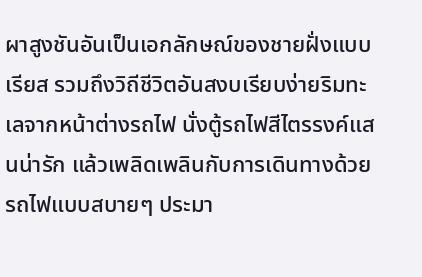ผาสูงชันอันเป็นเอกลักษณ์ของชายฝั่งแบบเรียส รวมถึงวิถีชีวิตอันสงบเรียบง่ายริมทะเลจากหน้าต่างรถไฟ นั่งตู้รถไฟสีไตรรงค์แสนน่ารัก แล้วเพลิดเพลินกับการเดินทางด้วยรถไฟแบบสบายๆ ประมา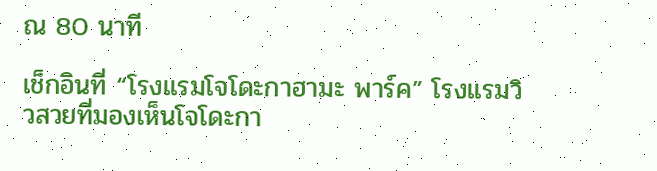ณ 80 นาที

เช็กอินที่ “โรงแรมโจโดะกาฮามะ พาร์ค” โรงแรมวิวสวยที่มองเห็นโจโดะกา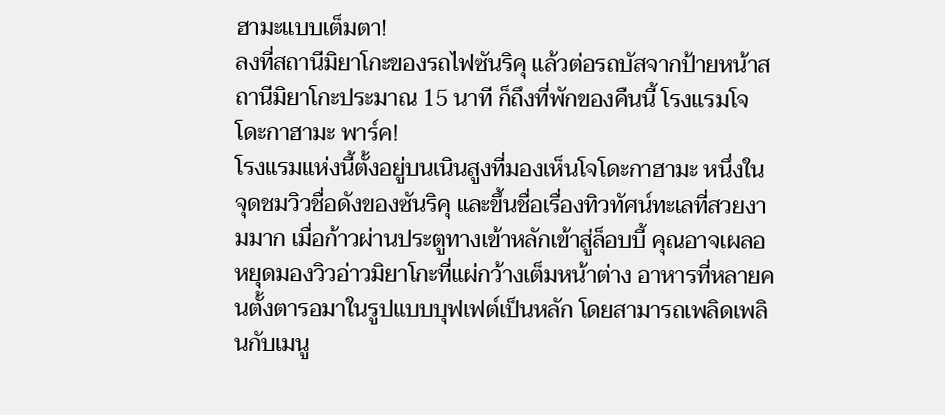ฮามะแบบเต็มตา!
ลงที่สถานีมิยาโกะของรถไฟซันริคุ แล้วต่อรถบัสจากป้ายหน้าสถานีมิยาโกะประมาณ 15 นาที ก็ถึงที่พักของคืนนี้ โรงแรมโจโดะกาฮามะ พาร์ค!
โรงแรมแห่งนี้ตั้งอยู่บนเนินสูงที่มองเห็นโจโดะกาฮามะ หนึ่งในจุดชมวิวชื่อดังของซันริคุ และขึ้นชื่อเรื่องทิวทัศน์ทะเลที่สวยงามมาก เมื่อก้าวผ่านประตูทางเข้าหลักเข้าสู่ล็อบบี้ คุณอาจเผลอหยุดมองวิวอ่าวมิยาโกะที่แผ่กว้างเต็มหน้าต่าง อาหารที่หลายคนตั้งตารอมาในรูปแบบบุฟเฟต์เป็นหลัก โดยสามารถเพลิดเพลินกับเมนู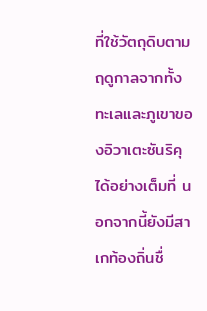ที่ใช้วัตถุดิบตามฤดูกาลจากทั้งทะเลและภูเขาของอิวาเตะซันริคุได้อย่างเต็มที่ นอกจากนี้ยังมีสาเกท้องถิ่นชื่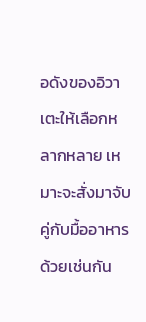อดังของอิวาเตะให้เลือกหลากหลาย เหมาะจะสั่งมาจับคู่กับมื้ออาหารด้วยเช่นกัน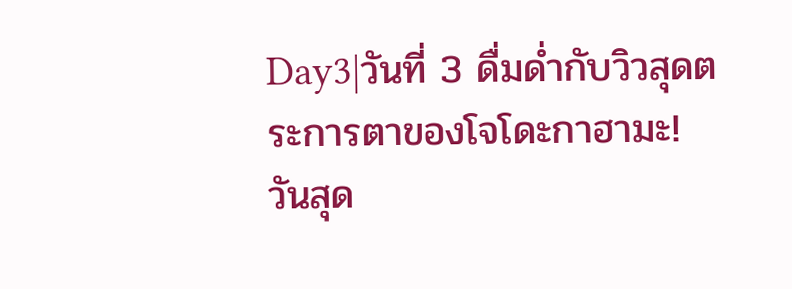Day3|วันที่ 3 ดื่มด่ำกับวิวสุดตระการตาของโจโดะกาฮามะ!
วันสุด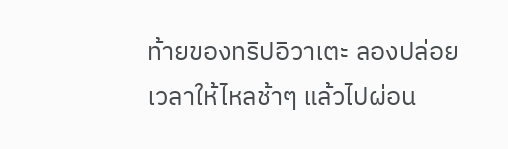ท้ายของทริปอิวาเตะ ลองปล่อยเวลาให้ไหลช้าๆ แล้วไปผ่อน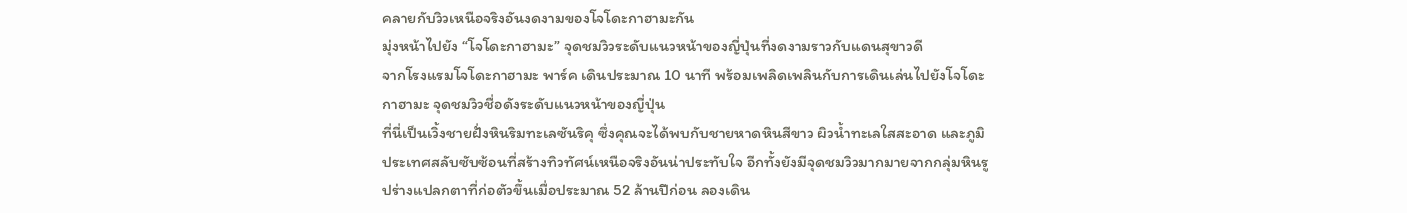คลายกับวิวเหนือจริงอันงดงามของโจโดะกาฮามะกัน
มุ่งหน้าไปยัง “โจโดะกาฮามะ” จุดชมวิวระดับแนวหน้าของญี่ปุ่นที่งดงามราวกับแดนสุขาวดี
จากโรงแรมโจโดะกาฮามะ พาร์ค เดินประมาณ 10 นาที พร้อมเพลิดเพลินกับการเดินเล่นไปยังโจโดะกาฮามะ จุดชมวิวชื่อดังระดับแนวหน้าของญี่ปุ่น
ที่นี่เป็นเวิ้งชายฝั่งหินริมทะเลซันริคุ ซึ่งคุณจะได้พบกับชายหาดหินสีขาว ผิวน้ำทะเลใสสะอาด และภูมิประเทศสลับซับซ้อนที่สร้างทิวทัศน์เหนือจริงอันน่าประทับใจ อีกทั้งยังมีจุดชมวิวมากมายจากกลุ่มหินรูปร่างแปลกตาที่ก่อตัวขึ้นเมื่อประมาณ 52 ล้านปีก่อน ลองเดิน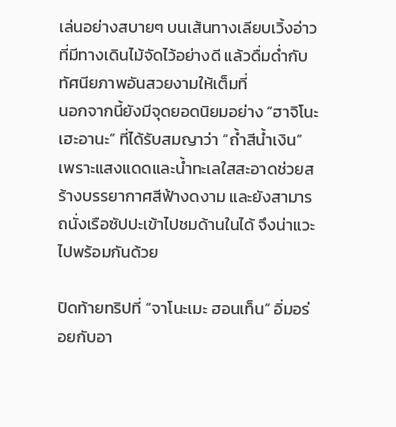เล่นอย่างสบายๆ บนเส้นทางเลียบเวิ้งอ่าวที่มีทางเดินไม้จัดไว้อย่างดี แล้วดื่มด่ำกับทัศนียภาพอันสวยงามให้เต็มที่
นอกจากนี้ยังมีจุดยอดนิยมอย่าง “ฮาจิโนะเฮะอานะ” ที่ได้รับสมญาว่า “ถ้ำสีน้ำเงิน” เพราะแสงแดดและน้ำทะเลใสสะอาดช่วยสร้างบรรยากาศสีฟ้างดงาม และยังสามารถนั่งเรือซัปปะเข้าไปชมด้านในได้ จึงน่าแวะไปพร้อมกันด้วย

ปิดท้ายทริปที่ “จาโนะเมะ ฮอนเท็น” อิ่มอร่อยกับอา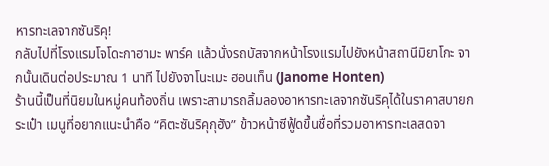หารทะเลจากซันริคุ!
กลับไปที่โรงแรมโจโดะกาฮามะ พาร์ค แล้วนั่งรถบัสจากหน้าโรงแรมไปยังหน้าสถานีมิยาโกะ จากนั้นเดินต่อประมาณ 1 นาที ไปยังจาโนะเมะ ฮอนเท็น (Janome Honten)
ร้านนี้เป็นที่นิยมในหมู่คนท้องถิ่น เพราะสามารถลิ้มลองอาหารทะเลจากซันริคุได้ในราคาสบายกระเป๋า เมนูที่อยากแนะนำคือ “คิตะซันริคุกุฮัง” ข้าวหน้าซีฟู้ดขึ้นชื่อที่รวมอาหารทะเลสดจา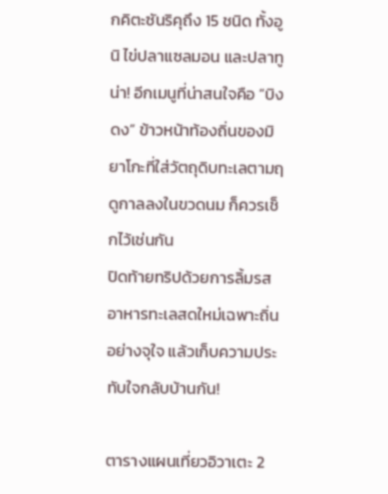กคิตะซันริคุถึง 15 ชนิด ทั้งอูนิ ไข่ปลาแซลมอน และปลาทูน่า! อีกเมนูที่น่าสนใจคือ “บิงดง” ข้าวหน้าท้องถิ่นของมิยาโกะที่ใส่วัตถุดิบทะเลตามฤดูกาลลงในขวดนม ก็ควรเช็กไว้เช่นกัน
ปิดท้ายทริปด้วยการลิ้มรสอาหารทะเลสดใหม่เฉพาะถิ่นอย่างจุใจ แล้วเก็บความประทับใจกลับบ้านกัน!

ตารางแผนเที่ยวอิวาเตะ 2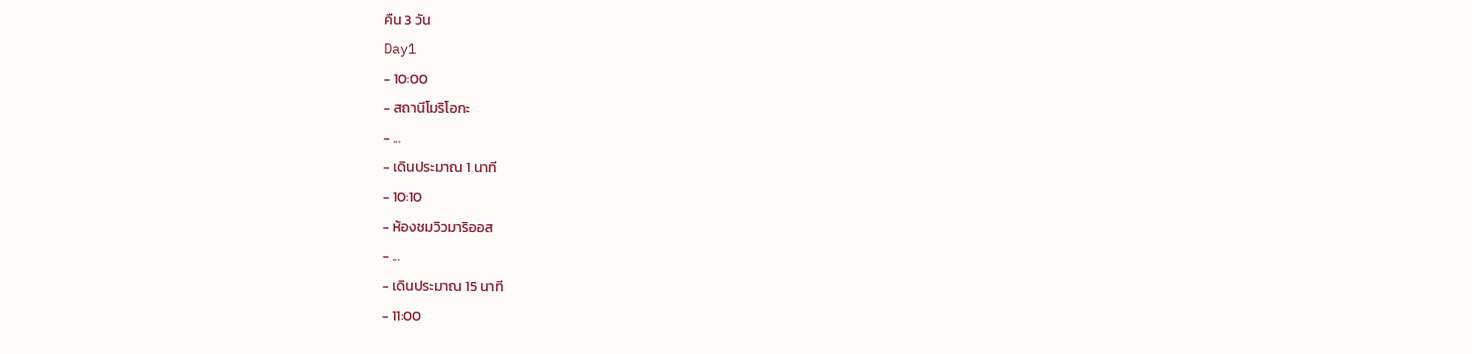คืน 3 วัน
Day1
- 10:00
- สถานีโมริโอกะ
- ...
- เดินประมาณ 1 นาที
- 10:10
- ห้องชมวิวมาริออส
- ...
- เดินประมาณ 15 นาที
- 11:00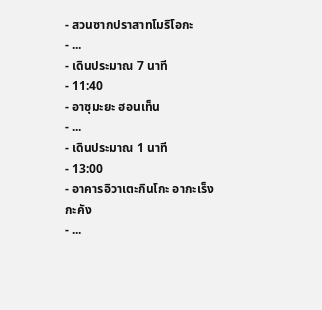- สวนซากปราสาทโมริโอกะ
- ...
- เดินประมาณ 7 นาที
- 11:40
- อาซุมะยะ ฮอนเท็น
- ...
- เดินประมาณ 1 นาที
- 13:00
- อาคารอิวาเตะกินโกะ อากะเร็งกะคัง
- ...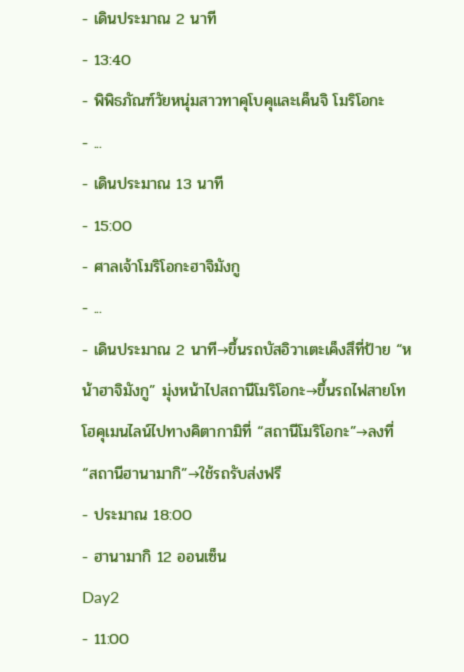- เดินประมาณ 2 นาที
- 13:40
- พิพิธภัณฑ์วัยหนุ่มสาวทาคุโบคุและเค็นจิ โมริโอกะ
- ...
- เดินประมาณ 13 นาที
- 15:00
- ศาลเจ้าโมริโอกะฮาจิมังกู
- ...
- เดินประมาณ 2 นาที→ขึ้นรถบัสอิวาเตะเค็งสึที่ป้าย “หน้าฮาจิมังกู” มุ่งหน้าไปสถานีโมริโอกะ→ขึ้นรถไฟสายโทโฮคุเมนไลน์ไปทางคิตากามิที่ “สถานีโมริโอกะ”→ลงที่ “สถานีฮานามากิ”→ใช้รถรับส่งฟรี
- ประมาณ 18:00
- ฮานามากิ 12 ออนเซ็น
Day2
- 11:00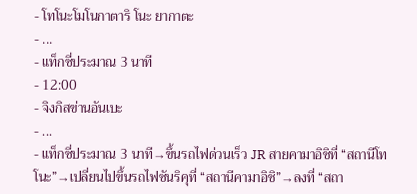- โทโนะโมโนกาตาริ โนะ ยากาตะ
- ...
- แท็กซี่ประมาณ 3 นาที
- 12:00
- จิงกิสข่านอันเบะ
- ...
- แท็กซี่ประมาณ 3 นาที→ขึ้นรถไฟด่วนเร็ว JR สายคามาอิชิที่ “สถานีโทโนะ”→เปลี่ยนไปขึ้นรถไฟซันริคุที่ “สถานีคามาอิชิ”→ลงที่ “สถา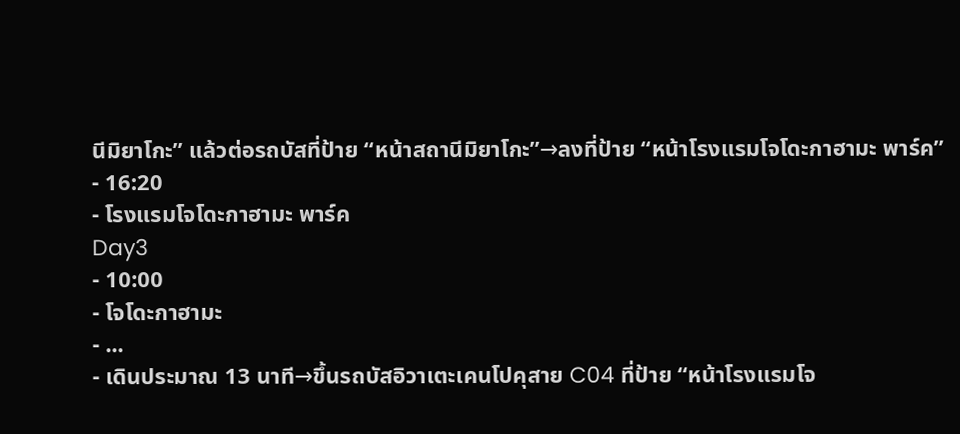นีมิยาโกะ” แล้วต่อรถบัสที่ป้าย “หน้าสถานีมิยาโกะ”→ลงที่ป้าย “หน้าโรงแรมโจโดะกาฮามะ พาร์ค”
- 16:20
- โรงแรมโจโดะกาฮามะ พาร์ค
Day3
- 10:00
- โจโดะกาฮามะ
- ...
- เดินประมาณ 13 นาที→ขึ้นรถบัสอิวาเตะเคนโปคุสาย C04 ที่ป้าย “หน้าโรงแรมโจ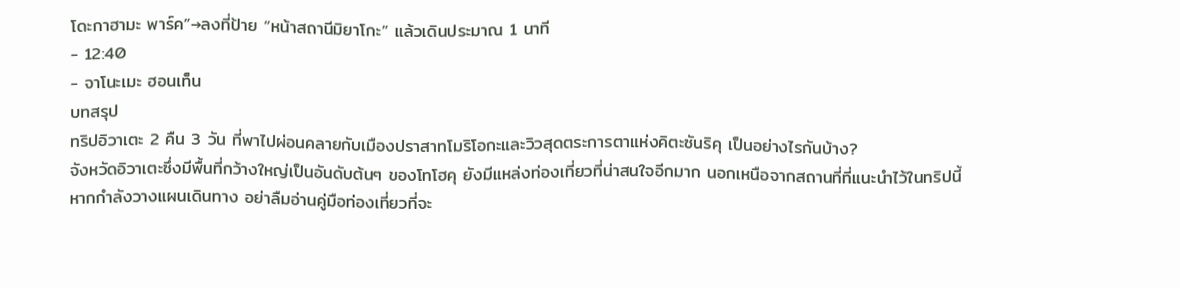โดะกาฮามะ พาร์ค”→ลงที่ป้าย “หน้าสถานีมิยาโกะ” แล้วเดินประมาณ 1 นาที
- 12:40
- จาโนะเมะ ฮอนเท็น
บทสรุป
ทริปอิวาเตะ 2 คืน 3 วัน ที่พาไปผ่อนคลายกับเมืองปราสาทโมริโอกะและวิวสุดตระการตาแห่งคิตะซันริคุ เป็นอย่างไรกันบ้าง?
จังหวัดอิวาเตะซึ่งมีพื้นที่กว้างใหญ่เป็นอันดับต้นๆ ของโทโฮคุ ยังมีแหล่งท่องเที่ยวที่น่าสนใจอีกมาก นอกเหนือจากสถานที่ที่แนะนำไว้ในทริปนี้
หากกำลังวางแผนเดินทาง อย่าลืมอ่านคู่มือท่องเที่ยวที่จะ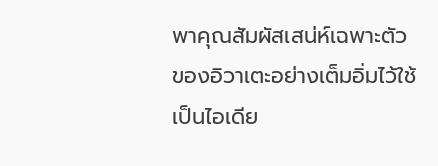พาคุณสัมผัสเสน่ห์เฉพาะตัวของอิวาเตะอย่างเต็มอิ่มไว้ใช้เป็นไอเดีย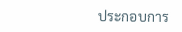ประกอบการ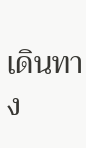เดินทาง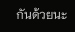กันด้วยนะ